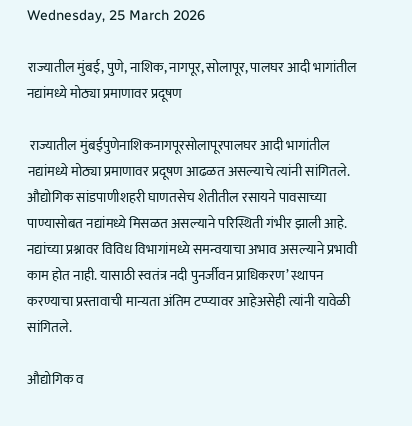Wednesday, 25 March 2026

राज्यातील मुंबई, पुणे, नाशिक, नागपूर, सोलापूर, पालघर आदी भागांतील नद्यांमध्ये मोठ्या प्रमाणावर प्रदूषण

 राज्यातील मुंबईपुणेनाशिकनागपूरसोलापूरपालघर आदी भागांतील नद्यांमध्ये मोठ्या प्रमाणावर प्रदूषण आढळत असल्याचे त्यांनी सांगितले. औद्योगिक सांडपाणीशहरी घाणतसेच शेतीतील रसायने पावसाच्या पाण्यासोबत नद्यांमध्ये मिसळत असल्याने परिस्थिती गंभीर झाली आहे. नद्यांच्या प्रश्नावर विविध विभागांमध्ये समन्वयाचा अभाव असल्याने प्रभावी काम होत नाही. यासाठी स्वतंत्र नदी पुनर्जीवन प्राधिकरण’ स्थापन करण्याचा प्रस्तावाची मान्यता अंतिम टप्प्यावर आहेअसेही त्यांनी यावेळी सांगितले.

औद्योगिक व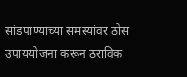सांडपाण्याच्या समस्यांवर ठोस उपाययोजना करून ठराविक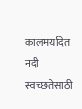कालमर्यादेत नदी स्वच्छतेसाठी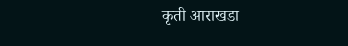कृती आराखडा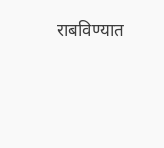राबविण्यात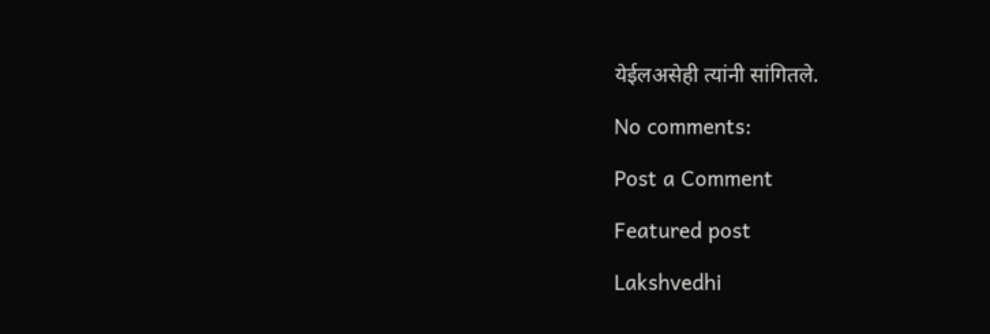येईलअसेही त्यांनी सांगितले.

No comments:

Post a Comment

Featured post

Lakshvedhi